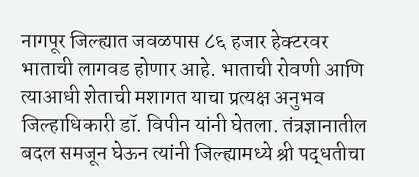नागपूर जिल्ह्यात जवळपास ८६ हजार हेक्टरवर भाताची लागवड होणार आहे. भाताची रोवणी आणि त्याआधी शेताची मशागत याचा प्रत्यक्ष अनुभव जिल्हाधिकारी डॉ. विपीन यांनी घेतला. तंत्रज्ञानातील बदल समजून घेऊन त्यांनी जिल्ह्यामध्ये श्री पद्धतीचा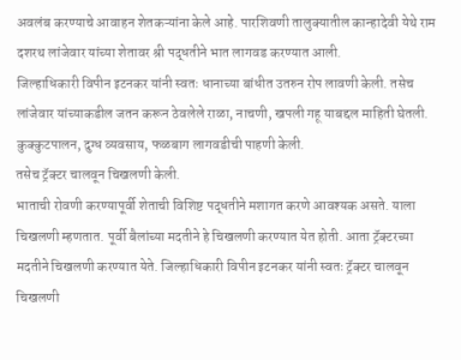अवलंब करण्याचे आवाहन शेतकऱ्यांना केले आहे. पारशिवणी तालुक्यातील कान्हादेवी येथे राम दशरथ लांजेवार यांच्या शेतावर श्री पद्धतीने भात लागवड करण्यात आली.
जिल्हाधिकारी विपीन इटनकर यांनी स्वतः धानाच्या बांधीत उतरुन रोप लावणी केली. तसेच लांजेवार यांच्याकडील जतन करून ठेवलेले राळा, नाचणी, खपली गहू याबद्दल माहिती घेतली. कुक्कुटपालन, दुग्ध व्यवसाय, फळबाग लागवडीची पाहणी केली.
तसेच ट्रॅक्टर चालवून चिखलणी केली.
भाताची रोवणी करण्यापूर्वी शेताची विशिष्ट पद्धतीने मशागत करणे आवश्यक असते. याला चिखलणी म्हणतात. पूर्वी बैलांच्या मदतीने हे चिखलणी करण्यात येत होती. आता ट्रॅक्टरच्या मदतीने चिखलणी करण्यात येते. जिल्हाधिकारी विपीन इटनकर यांनी स्वतः ट्रॅक्टर चालवून चिखलणी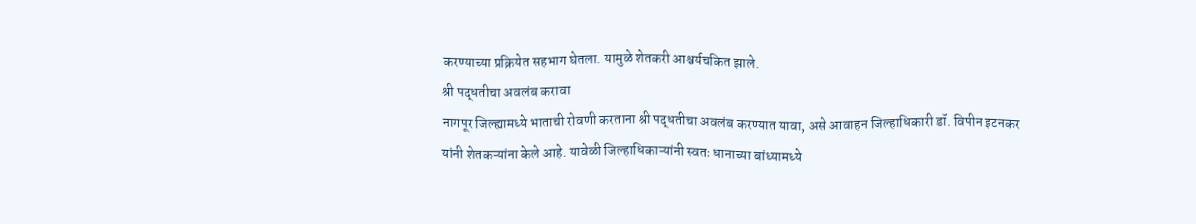करण्याच्या प्रक्रियेत सहभाग घेतला. यामुळे शेतकरी आश्चर्यचकित झाले.
श्री पद्धतीचा अवलंब करावा
नागपूर जिल्ह्यामध्ये भाताची रोवणी करताना श्री पद्धतीचा अवलंब करण्यात यावा, असे आवाहन जिल्हाधिकारी डॉ. विपीन इटनकर यांनी शेतकऱ्यांना केले आहे. यावेळी जिल्हाधिकाऱ्यांनी स्वतः धानाच्या बांध्यामध्ये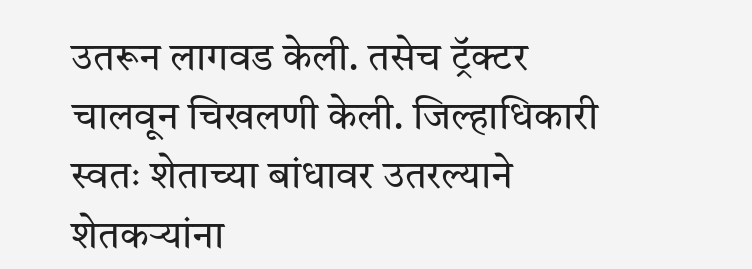उतरून लागवड केली. तसेच ट्रॅक्टर चालवून चिखलणी केली. जिल्हाधिकारी स्वतः शेताच्या बांधावर उतरल्याने शेतकऱ्यांना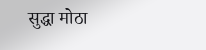सुद्धा मोठा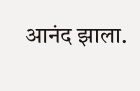आनंद झाला.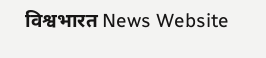विश्वभारत News Website